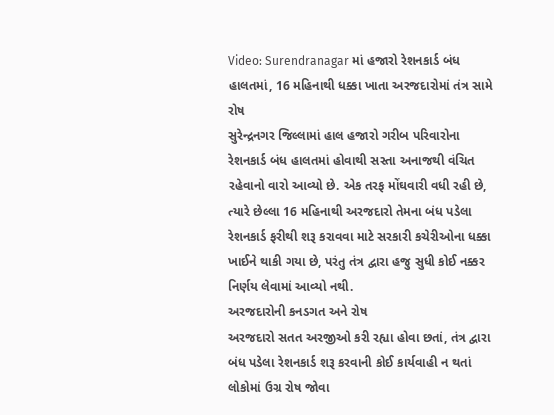Video: Surendranagar માં હજારો રેશનકાર્ડ બંધ હાલતમાં, 16 મહિનાથી ધક્કા ખાતા અરજદારોમાં તંત્ર સામે રોષ
સુરેન્દ્રનગર જિલ્લામાં હાલ હજારો ગરીબ પરિવારોના રેશનકાર્ડ બંધ હાલતમાં હોવાથી સસ્તા અનાજથી વંચિત રહેવાનો વારો આવ્યો છે. એક તરફ મોંઘવારી વધી રહી છે, ત્યારે છેલ્લા 16 મહિનાથી અરજદારો તેમના બંધ પડેલા રેશનકાર્ડ ફરીથી શરૂ કરાવવા માટે સરકારી કચેરીઓના ધક્કા ખાઈને થાકી ગયા છે, પરંતુ તંત્ર દ્વારા હજુ સુધી કોઈ નક્કર નિર્ણય લેવામાં આવ્યો નથી.
અરજદારોની કનડગત અને રોષ
અરજદારો સતત અરજીઓ કરી રહ્યા હોવા છતાં, તંત્ર દ્વારા બંધ પડેલા રેશનકાર્ડ શરૂ કરવાની કોઈ કાર્યવાહી ન થતાં લોકોમાં ઉગ્ર રોષ જોવા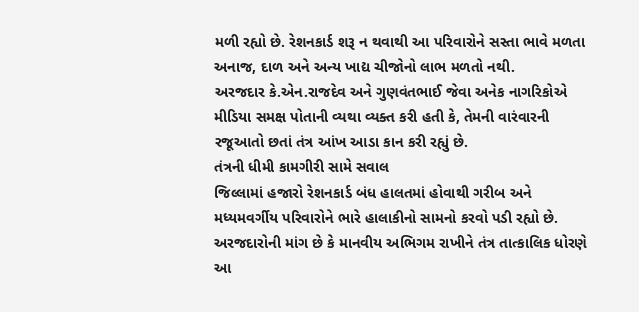મળી રહ્યો છે. રેશનકાર્ડ શરૂ ન થવાથી આ પરિવારોને સસ્તા ભાવે મળતા અનાજ, દાળ અને અન્ય ખાદ્ય ચીજોનો લાભ મળતો નથી.
અરજદાર કે.એન.રાજદેવ અને ગુણવંતભાઈ જેવા અનેક નાગરિકોએ મીડિયા સમક્ષ પોતાની વ્યથા વ્યક્ત કરી હતી કે, તેમની વારંવારની રજૂઆતો છતાં તંત્ર આંખ આડા કાન કરી રહ્યું છે.
તંત્રની ધીમી કામગીરી સામે સવાલ
જિલ્લામાં હજારો રેશનકાર્ડ બંધ હાલતમાં હોવાથી ગરીબ અને મધ્યમવર્ગીય પરિવારોને ભારે હાલાકીનો સામનો કરવો પડી રહ્યો છે. અરજદારોની માંગ છે કે માનવીય અભિગમ રાખીને તંત્ર તાત્કાલિક ધોરણે આ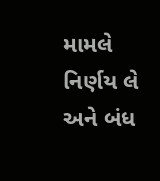મામલે નિર્ણય લે અને બંધ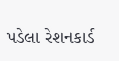પડેલા રેશનકાર્ડ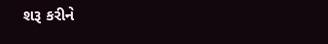શરૂ કરીને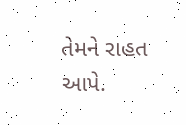તેમને રાહત આપે.